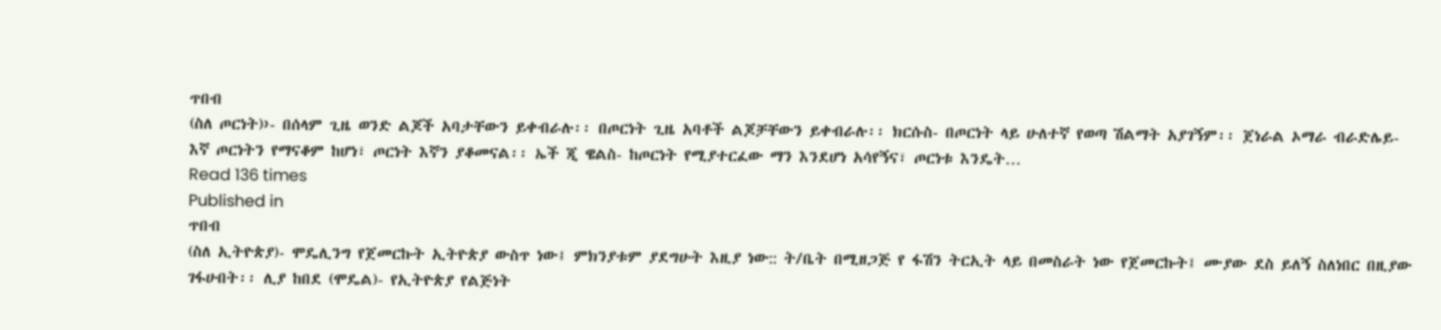ጥበብ
(ስለ ጦርነት)›- በሰላም ጊዜ ወንድ ልጆች አባታቸውን ይቀብራሉ፡፡ በጦርነት ጊዜ አባቶች ልጆቻቸውን ይቀብራሉ፡፡ ክርሱስ- በጦርነት ላይ ሁለተኛ የወጣ ሽልማት አያገኝም፡፡ ጀነራል ኦማራ ብራድሌይ- እኛ ጦርነትን የማናቆም ከሆነ፣ ጦርነት እኛን ያቆመናል፡፡ ኤች ጂ ዌልስ- ከጦርነት የሚያተርፈው ማን እንደሆነ አሳየኝና፣ ጦርነቱ እንዴት…
Read 136 times
Published in
ጥበብ
(ስለ ኢትዮጵያ)- ሞዴሊንግ የጀመርኩት ኢትዮጵያ ውስጥ ነው፤ ምክንያቱም ያደግሁት እዚያ ነው:: ት/ቤት በሚዘጋጅ የ ፋሽን ትርኢት ላይ በመስራት ነው የጀመርኩት፤ ሙያው ደስ ይለኝ ስለነበር በዚያው ገፋሁበት፡፡ ሊያ ከበደ (ሞዴል)- የኢትዮጵያ የልጅነት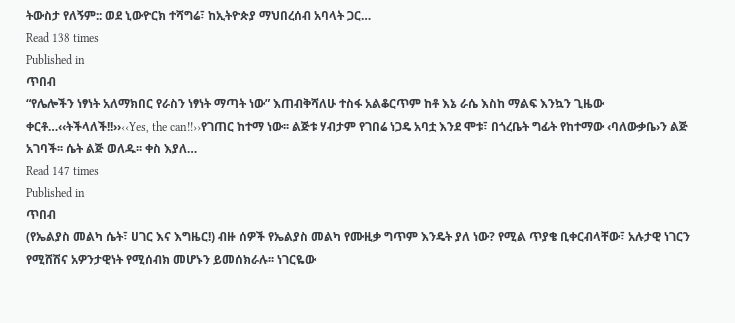ትውስታ የለኝም:: ወደ ኒውዮርክ ተሻግሬ፣ ከኢትዮጵያ ማህበረሰብ አባላት ጋር…
Read 138 times
Published in
ጥበብ
“የሌሎችን ነፃነት አለማክበር የራስን ነፃነት ማጣት ነው” እጠብቅሻለሁ ተስፋ አልቆርጥም ከቶ እኔ ራሴ እስከ ማልፍ እንኳን ጊዜው ቀርቶ…‹‹ትችላለች!!››‹‹Yes, the can!!››የገጠር ከተማ ነው፡፡ ልጅቱ ሃብታም የገበሬ ነጋዴ አባቷ እንደ ሞቱ፣ በጎረቤት ግፊት የከተማው ‹ባለውቃቤ›ን ልጅ አገባች፡፡ ሴት ልጅ ወለዱ፡፡ ቀስ እያለ…
Read 147 times
Published in
ጥበብ
(የኤልያስ መልካ ሴት፣ ሀገር እና እግዜር!) ብዙ ሰዎች የኤልያስ መልካ የሙዚቃ ግጥም እንዴት ያለ ነው? የሚል ጥያቄ ቢቀርብላቸው፣ አሉታዊ ነገርን የሚሸሽና አዎንታዊነት የሚሰብክ መሆኑን ይመሰክራሉ፡፡ ነገርዬው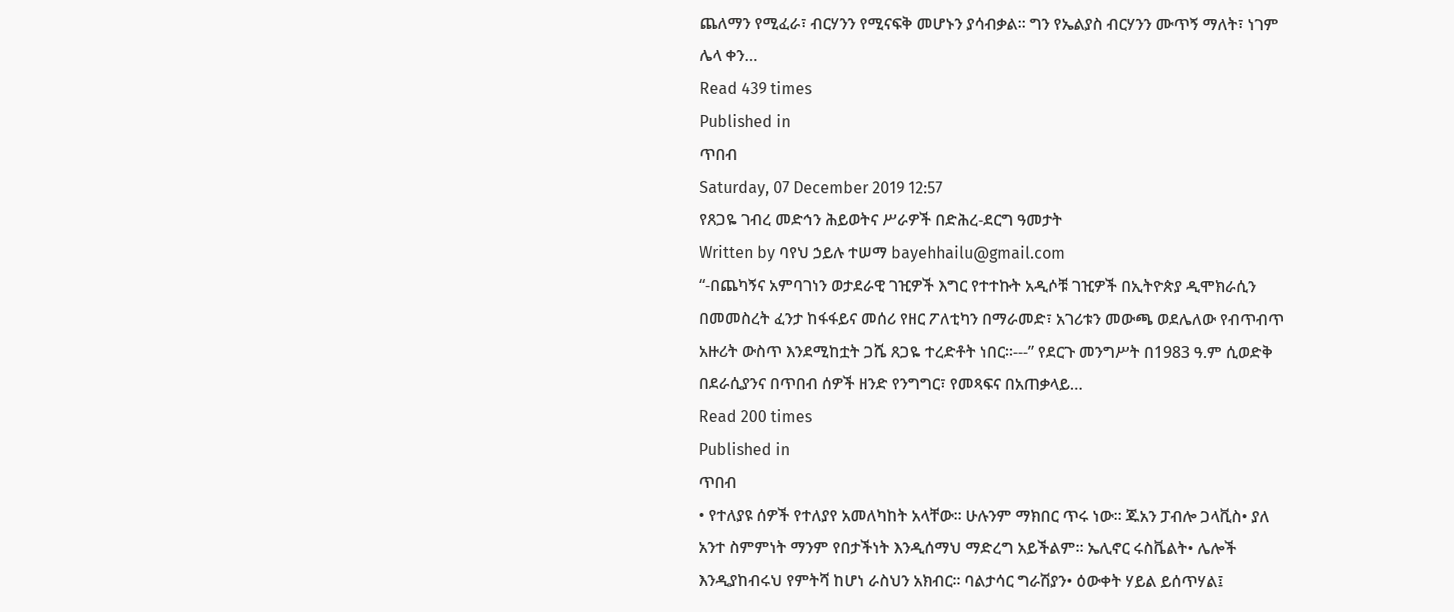ጨለማን የሚፈራ፣ ብርሃንን የሚናፍቅ መሆኑን ያሳብቃል፡፡ ግን የኤልያስ ብርሃንን ሙጥኝ ማለት፣ ነገም ሌላ ቀን…
Read 439 times
Published in
ጥበብ
Saturday, 07 December 2019 12:57
የጸጋዬ ገብረ መድኅን ሕይወትና ሥራዎች በድሕረ-ደርግ ዓመታት
Written by ባየህ ኃይሉ ተሠማ bayehhailu@gmail.com
“-በጨካኝና አምባገነን ወታደራዊ ገዢዎች እግር የተተኩት አዲሶቹ ገዢዎች በኢትዮጵያ ዲሞክራሲን በመመስረት ፈንታ ከፋፋይና መሰሪ የዘር ፖለቲካን በማራመድ፣ አገሪቱን መውጫ ወደሌለው የብጥብጥ አዙሪት ውስጥ እንደሚከቷት ጋሼ ጸጋዬ ተረድቶት ነበር፡፡---” የደርጉ መንግሥት በ1983 ዓ.ም ሲወድቅ በደራሲያንና በጥበብ ሰዎች ዘንድ የንግግር፣ የመጻፍና በአጠቃላይ…
Read 200 times
Published in
ጥበብ
• የተለያዩ ሰዎች የተለያየ አመለካከት አላቸው፡፡ ሁሉንም ማክበር ጥሩ ነው፡፡ ጁአን ፓብሎ ጋላቪስ• ያለ አንተ ስምምነት ማንም የበታችነት እንዲሰማህ ማድረግ አይችልም፡፡ ኤሊኖር ሩስቬልት• ሌሎች እንዲያከብሩህ የምትሻ ከሆነ ራስህን አክብር፡፡ ባልታሳር ግራሽያን• ዕውቀት ሃይል ይሰጥሃል፤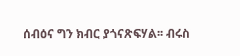ሰብዕና ግን ክብር ያጎናጽፍሃል፡፡ ብሩስ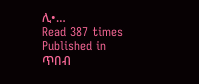ሊ•…
Read 387 times
Published in
ጥበብ